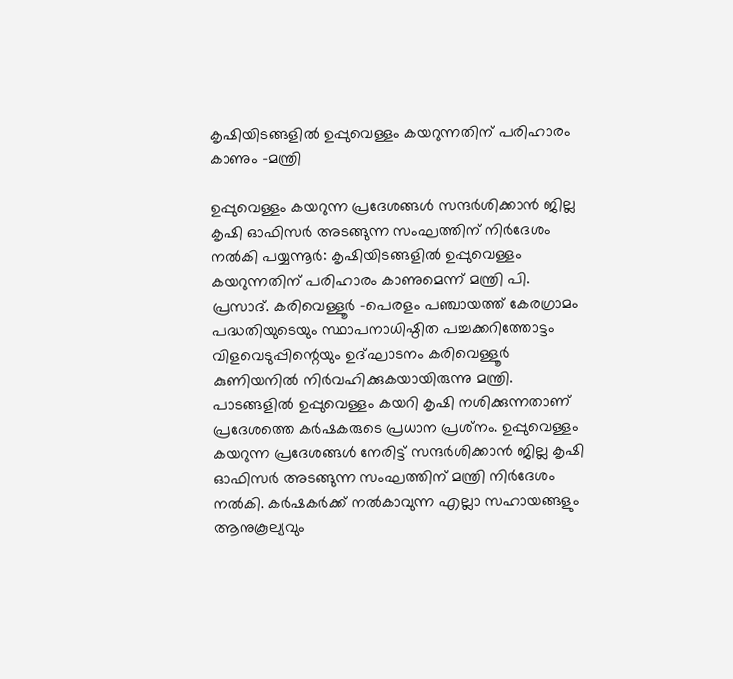കൃഷിയിടങ്ങളിൽ ഉപ്പുവെള്ളം കയറുന്നതിന് പരിഹാരം കാണും -മന്ത്രി

ഉപ്പുവെള്ളം കയറുന്ന പ്രദേശങ്ങൾ സന്ദർശിക്കാൻ ജില്ല കൃഷി ഓഫിസർ അടങ്ങുന്ന സംഘത്തിന് നിർദേശം നൽകി പയ്യന്നൂർ: കൃഷിയിടങ്ങളിൽ ഉപ്പുവെള്ളം കയറുന്നതിന് പരിഹാരം കാണുമെന്ന് മന്ത്രി പി. പ്രസാദ്. കരിവെള്ളൂർ -പെരളം പഞ്ചായത്ത് കേരഗ്രാമം പദ്ധതിയുടെയും സ്ഥാപനാധിഷ്ഠിത പച്ചക്കറിത്തോട്ടം വിളവെടുപ്പിന്റെയും ഉദ്ഘാടനം കരിവെള്ളൂർ കുണിയനിൽ നിർവഹിക്കുകയായിരുന്നു മന്ത്രി. പാടങ്ങളിൽ ഉപ്പുവെള്ളം കയറി കൃഷി നശിക്കുന്നതാണ് പ്രദേശത്തെ കർഷകരുടെ പ്രധാന പ്രശ്‌നം. ഉപ്പുവെള്ളം കയറുന്ന പ്രദേശങ്ങൾ നേരിട്ട് സന്ദർശിക്കാൻ ജില്ല കൃഷി ഓഫിസർ അടങ്ങുന്ന സംഘത്തിന് മന്ത്രി നിർദേശം നൽകി. കർഷകർക്ക് നൽകാവുന്ന എല്ലാ സഹായങ്ങളും ആനുകൂല്യവും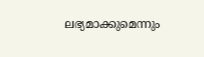ലഭ്യമാക്കുമെന്നും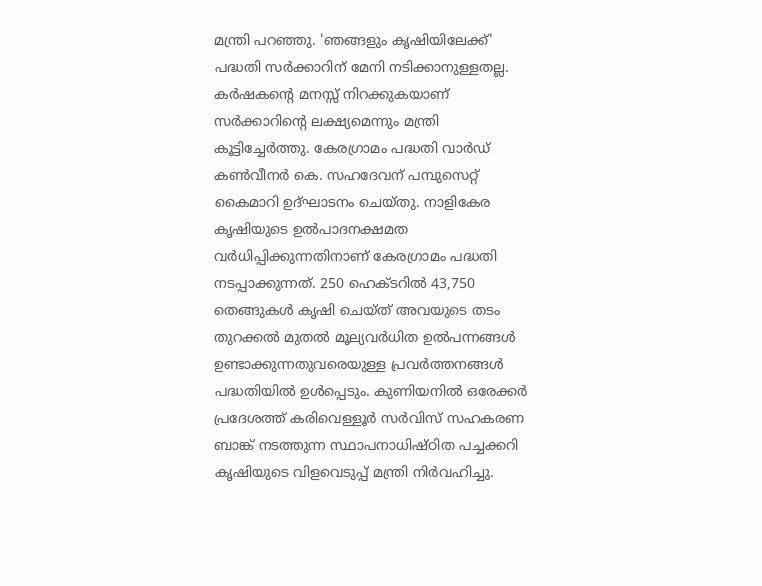മന്ത്രി പറഞ്ഞു. 'ഞങ്ങളും കൃഷിയിലേക്ക്' പദ്ധതി സർക്കാറിന് മേനി നടിക്കാനുള്ളതല്ല. കർഷകന്റെ മനസ്സ് നിറക്കുകയാണ് സർക്കാറിന്റെ ലക്ഷ്യമെന്നും മന്ത്രി കൂട്ടിച്ചേർത്തു. കേരഗ്രാമം പദ്ധതി വാർഡ് കൺവീനർ കെ. സഹദേവന് പമ്പുസെറ്റ് കൈമാറി ഉദ്ഘാടനം ചെയ്തു. നാളികേര കൃഷിയുടെ ഉൽപാദനക്ഷമത വർധിപ്പിക്കുന്നതിനാണ് കേരഗ്രാമം പദ്ധതി നടപ്പാക്കുന്നത്. 250 ഹെക്ടറിൽ 43,750 തെങ്ങുകൾ കൃഷി ചെയ്ത് അവയുടെ തടം തുറക്കൽ മുതൽ മൂല്യവർധിത ഉൽപന്നങ്ങൾ ഉണ്ടാക്കുന്നതുവരെയുള്ള പ്രവർത്തനങ്ങൾ പദ്ധതിയിൽ ഉൾപ്പെടും. കുണിയനിൽ ഒരേക്കർ പ്രദേശത്ത് കരിവെള്ളൂർ സർവിസ് സഹകരണ ബാങ്ക് നടത്തുന്ന സ്ഥാപനാധിഷ്ഠിത പച്ചക്കറി കൃഷിയുടെ വിളവെടുപ്പ് മന്ത്രി നിർവഹിച്ചു.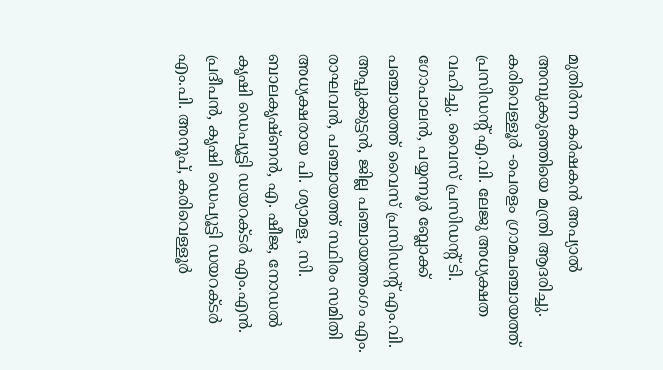മുതിർന്ന കർഷകൻ അപ്യാൽ അമ്പുക്കുഞ്ഞിയെ മന്ത്രി ആദരിച്ചു. കരിവെള്ളൂർ -പെരളം ഗ്രാമപഞ്ചായത്ത് പ്രസിഡന്റ് എ.വി. ലേജു അധ്യക്ഷത വഹിച്ചു. വൈസ് പ്രസിഡന്‍റ് ടി. ഗോപാലൻ, പയ്യന്നൂർ ബ്ലോക്ക് പഞ്ചായത്ത് വൈസ് പ്രസിഡന്‍റ് എം.വി. അപ്പുക്കുട്ടൻ, ജില്ല പഞ്ചായത്തംഗം എം. രാഘവൻ, പഞ്ചായത്ത് സ്ഥിരം സമിതി അധ്യക്ഷരായ പി. ശ്യാമള, സി. ബാലകൃഷ്ണൻ, എ. ഷീജ, നോഡൽ കൃഷി ഡെപ്യൂട്ടി ഡയറക്ടർ എം.എൻ. പ്രദീപൻ, കൃഷി ഡെപ്യൂട്ടി ഡയറക്ടർ എം.പി. അനൂപ്, കരിവെള്ളൂർ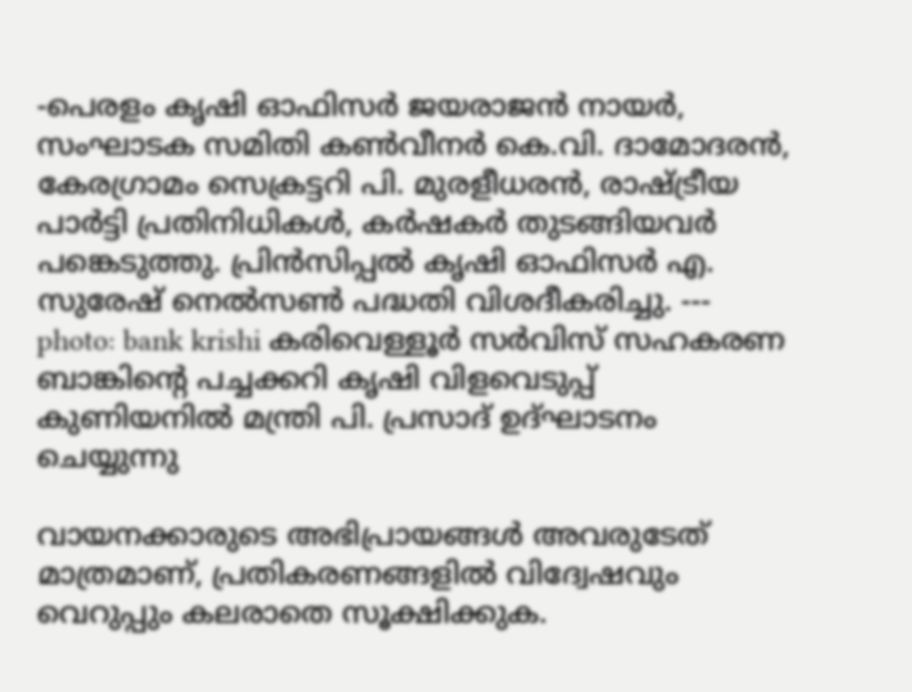-പെരളം കൃഷി ഓഫിസർ ജയരാജൻ നായർ, സംഘാടക സമിതി കൺവീനർ കെ.വി. ദാമോദരൻ, കേരഗ്രാമം സെക്രട്ടറി പി. മുരളീധരൻ, രാഷ്ട്രീയ പാർട്ടി പ്രതിനിധികൾ, കർഷകർ തുടങ്ങിയവർ പങ്കെടുത്തു. പ്രിൻസിപ്പൽ കൃഷി ഓഫിസർ എ. സുരേഷ് നെൽസൺ പദ്ധതി വിശദീകരിച്ചു. --- photo: bank krishi കരിവെള്ളൂർ സർവിസ് സഹകരണ ബാങ്കിന്റെ പച്ചക്കറി കൃഷി വിളവെടുപ്പ് കുണിയനിൽ മന്ത്രി പി. പ്രസാദ് ഉദ്ഘാടനം ചെയ്യുന്നു

വായനക്കാരുടെ അഭിപ്രായങ്ങള്‍ അവരുടേത് മാത്രമാണ്, പ്രതികരണങ്ങളിൽ വിദ്വേഷവും വെറുപ്പും കലരാതെ സൂക്ഷിക്കുക.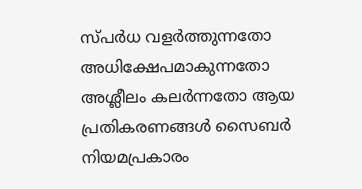സ്പർധ വളർത്തുന്നതോ അധിക്ഷേപമാകുന്നതോ അശ്ലീലം കലർന്നതോ ആയ പ്രതികരണങ്ങൾ സൈബർ നിയമപ്രകാരം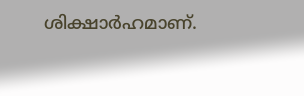ശിക്ഷാർഹമാണ്.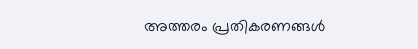അത്തരം പ്രതികരണങ്ങൾ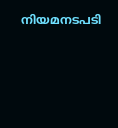നിയമനടപടി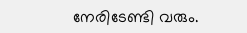നേരിടേണ്ടി വരും.